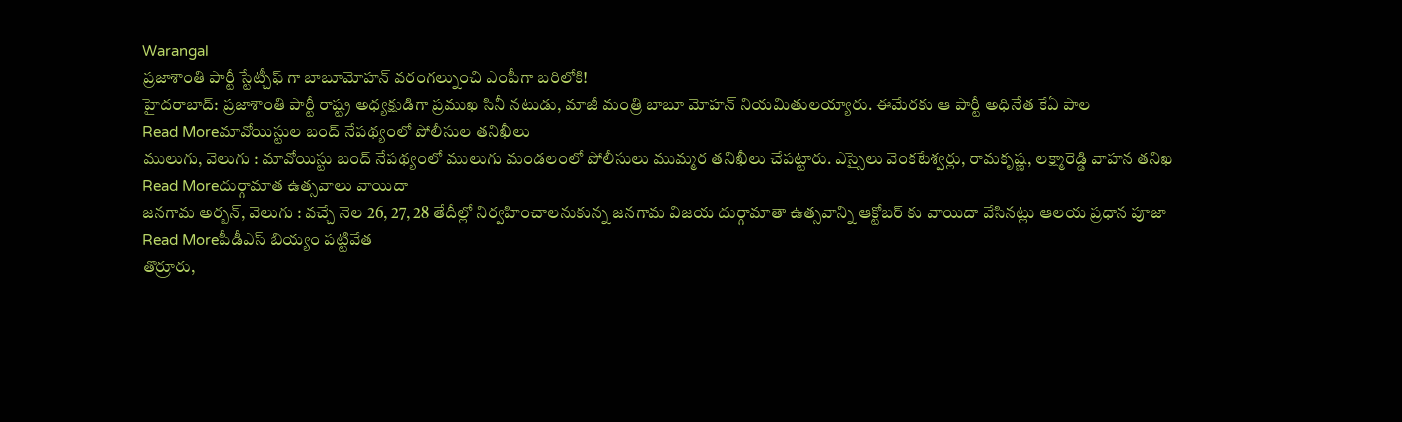Warangal
ప్రజాశాంతి పార్టీ స్టేట్చీఫ్ గా బాబూమోహన్ వరంగల్నుంచి ఎంపీగా బరిలోకి!
హైదరాబాద్: ప్రజాశాంతి పార్టీ రాష్ట్ర అధ్యక్షుడిగా ప్రముఖ సినీ నటుడు, మాజీ మంత్రి బాబూ మోహన్ నియమితులయ్యారు. ఈమేరకు ఆ పార్టీ అధినేత కేఏ పాల
Read Moreమావోయిస్టుల బంద్ నేపథ్యంలో పోలీసుల తనిఖీలు
ములుగు, వెలుగు : మావోయిస్టు బంద్ నేపథ్యంలో ములుగు మండలంలో పోలీసులు ముమ్మర తనిఖీలు చేపట్టారు. ఎస్సైలు వెంకటేశ్వర్లు, రామకృష్ణ, లక్ష్మారెడ్డి వాహన తనిఖ
Read Moreదుర్గామాత ఉత్సవాలు వాయిదా
జనగామ అర్బన్, వెలుగు : వచ్చే నెల 26, 27, 28 తేదీల్లో నిర్వహించాలనుకున్న జనగామ విజయ దుర్గామాతా ఉత్సవాన్ని ఆక్టోబర్ కు వాయిదా వేసినట్లు ఆలయ ప్రధాన పూజా
Read Moreపీడీఎస్ బియ్యం పట్టివేత
తొర్రూరు,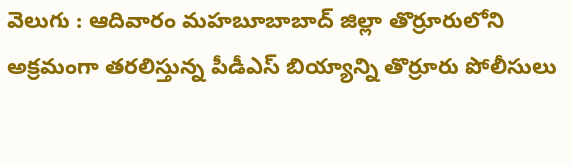వెలుగు : ఆదివారం మహబూబాబాద్ జిల్లా తొర్రూరులోని అక్రమంగా తరలిస్తున్న పీడీఎస్ బియ్యాన్ని తొర్రూరు పోలీసులు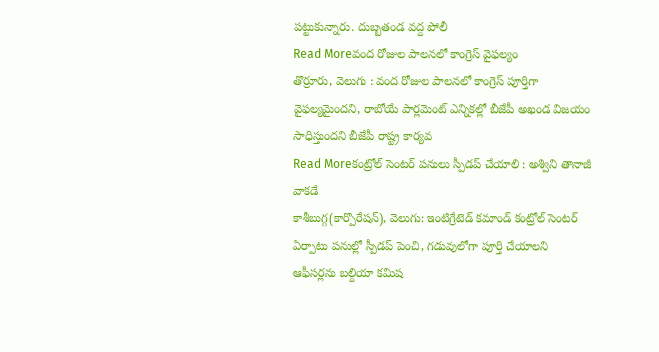పట్టుకున్నారు. దుబ్బతండ వద్ద పోలీ
Read Moreవంద రోజుల పాలనలో కాంగ్రెస్ వైఫల్యం
తొర్రూరు, వెలుగు : వంద రోజుల పాలనలో కాంగ్రెస్ పూర్తిగా వైఫల్యమైందని, రాబోయే పార్లమెంట్ ఎన్నికల్లో బీజేపీ అఖండ విజయం సాధిస్తుందని బీజేపీ రాష్ట్ర కార్యవ
Read Moreకంట్రోల్ సెంటర్ పనులు స్పీడప్ చేయాలి : అశ్విని తానాజీ వాకడే
కాశీబుగ్గ(కార్పొరేషన్), వెలుగు: ఇంటిగ్రేటెడ్ కమాండ్ కంట్రోల్ సెంటర్ ఏర్పాటు పనుల్లో స్పీడప్ పెంచి, గడువులోగా పూర్తి చేయాలని ఆఫీసర్లను బల్దియా కమిష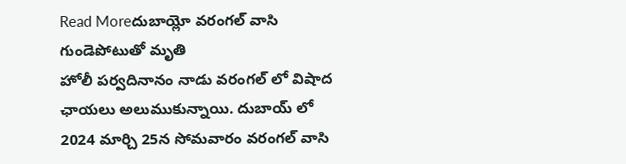Read Moreదుబాయ్లో వరంగల్ వాసి గుండెపోటుతో మృతి
హోలీ పర్వదినానం నాడు వరంగల్ లో విషాద ఛాయలు అలుముకున్నాయి. దుబాయ్ లో 2024 మార్చి 25న సోమవారం వరంగల్ వాసి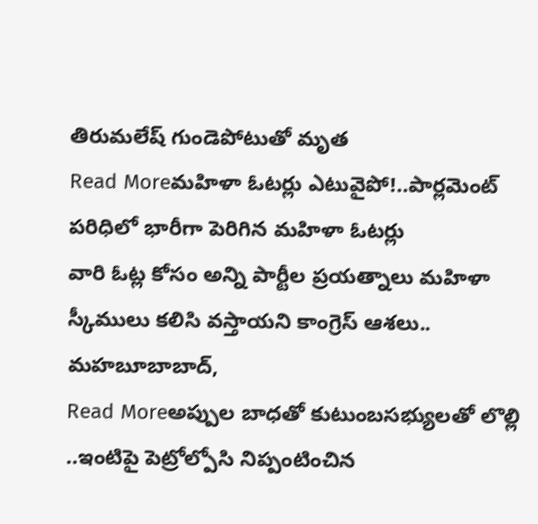తిరుమలేష్ గుండెపోటుతో మృత
Read Moreమహిళా ఓటర్లు ఎటువైపో!..పార్లమెంట్ పరిధిలో భారీగా పెరిగిన మహిళా ఓటర్లు
వారి ఓట్ల కోసం అన్ని పార్టీల ప్రయత్నాలు మహిళా స్కీములు కలిసి వస్తాయని కాంగ్రెస్ ఆశలు.. మహబూబాబాద్,
Read Moreఅప్పుల బాధతో కుటుంబసభ్యులతో లొల్లి ..ఇంటిపై పెట్రోల్పోసి నిప్పంటించిన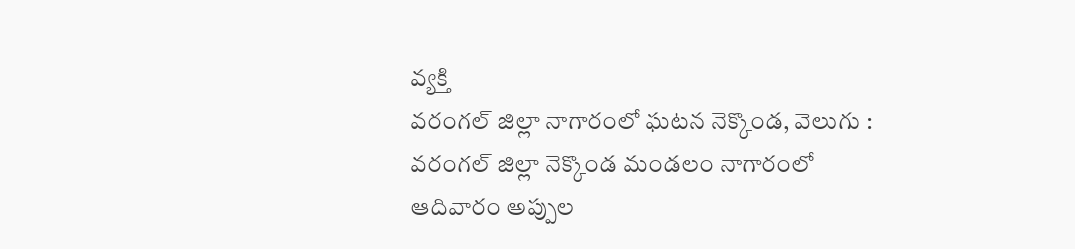వ్యక్తి
వరంగల్ జిల్లా నాగారంలో ఘటన నెక్కొండ, వెలుగు : వరంగల్ జిల్లా నెక్కొండ మండలం నాగారంలో ఆదివారం అప్పుల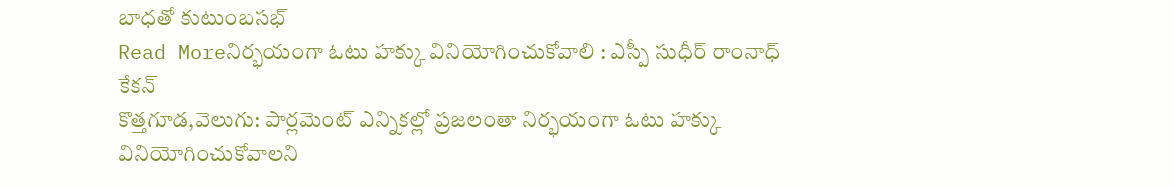బాధతో కుటుంబసభ్
Read Moreనిర్భయంగా ఓటు హక్కు వినియోగించుకోవాలి : ఎస్పీ సుధీర్ రాంనాధ్ కేకన్
కొత్తగూడ,వెలుగు: పార్లమెంట్ ఎన్నికల్లో ప్రజలంతా నిర్భయంగా ఓటు హక్కు వినియోగించుకోవాలని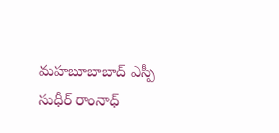మహబూబాబాద్ ఎస్పీ సుధీర్ రాంనాధ్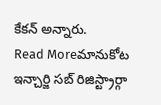కేకన్ అన్నారు.
Read Moreమానుకోట ఇన్చార్జి సబ్ రిజిస్ట్రార్గా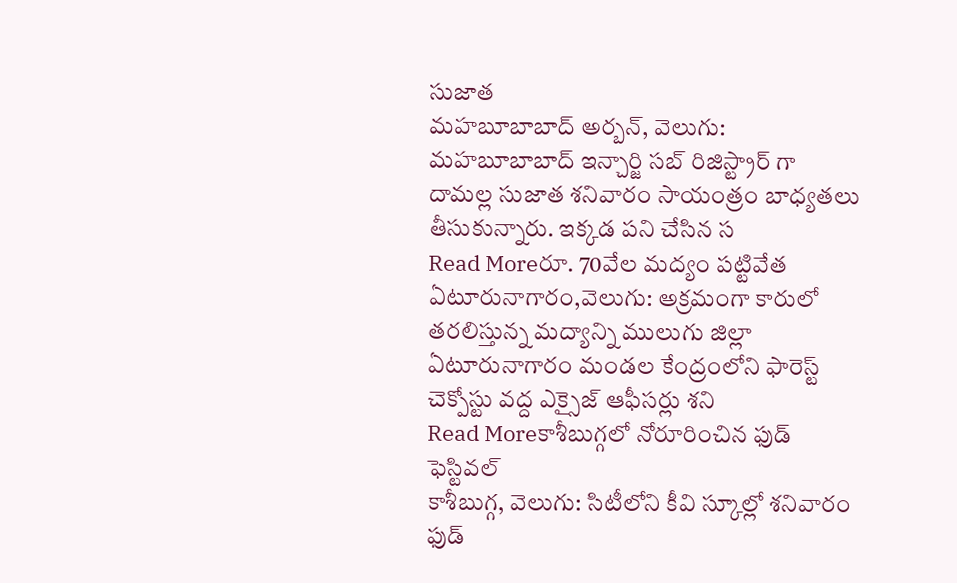సుజాత
మహబూబాబాద్ అర్బన్, వెలుగు: మహబూబాబాద్ ఇన్చార్జి సబ్ రిజిస్ట్రార్ గా దామల్ల సుజాత శనివారం సాయంత్రం బాధ్యతలు తీసుకున్నారు. ఇక్కడ పని చేసిన స
Read Moreరూ. 70వేల మద్యం పట్టివేత
ఏటూరునాగారం,వెలుగు: అక్రమంగా కారులో తరలిస్తున్న మద్యాన్ని ములుగు జిల్లా ఏటూరునాగారం మండల కేంద్రంలోని ఫారెస్ట్ చెక్పోస్టు వద్ద ఎక్సైజ్ ఆఫీసర్లు శని
Read Moreకాశీబుగ్గలో నోరూరించిన ఫుడ్ ఫెస్టివల్
కాశీబుగ్గ, వెలుగు: సిటీలోని కీవి స్కూల్లో శనివారం ఫుడ్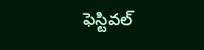ఫెస్టివల్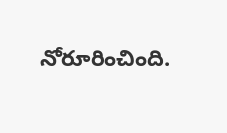నోరూరించింది.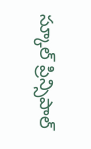స్కూల్ ప్రిన్సిపాల్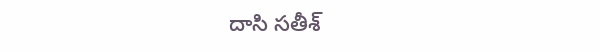దాసి సతీశ్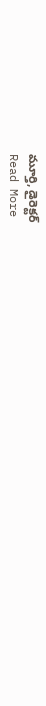మూర్తి, డైరెక్టర్
Read More